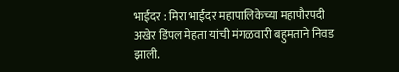भाईंदर : मिरा भाईंदर महापालिकेच्या महापौरपदी अखेर डिंपल मेहता यांची मंगळवारी बहुमताने निवड झाली.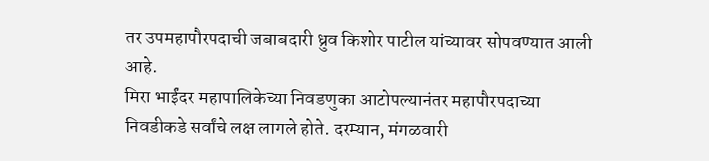तर उपमहापौरपदाची जबाबदारी ध्रुव किशोर पाटील यांच्यावर सोपवण्यात आली आहे.
मिरा भाईंदर महापालिकेच्या निवडणुका आटोपल्यानंतर महापौरपदाच्या निवडीकडे सर्वांचे लक्ष लागले होते. दरम्यान, मंगळवारी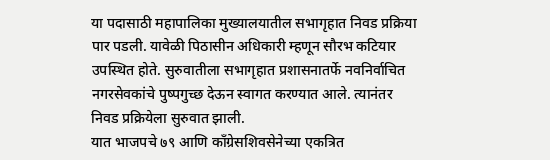या पदासाठी महापालिका मुख्यालयातील सभागृहात निवड प्रक्रिया पार पडली. यावेळी पिठासीन अधिकारी म्हणून सौरभ कटियार उपस्थित होते. सुरुवातीला सभागृहात प्रशासनातर्फे नवनिर्वाचित नगरसेवकांचे पुष्पगुच्छ देऊन स्वागत करण्यात आले. त्यानंतर निवड प्रक्रियेला सुरुवात झाली.
यात भाजपचे ७९ आणि काँग्रेसशिवसेनेच्या एकत्रित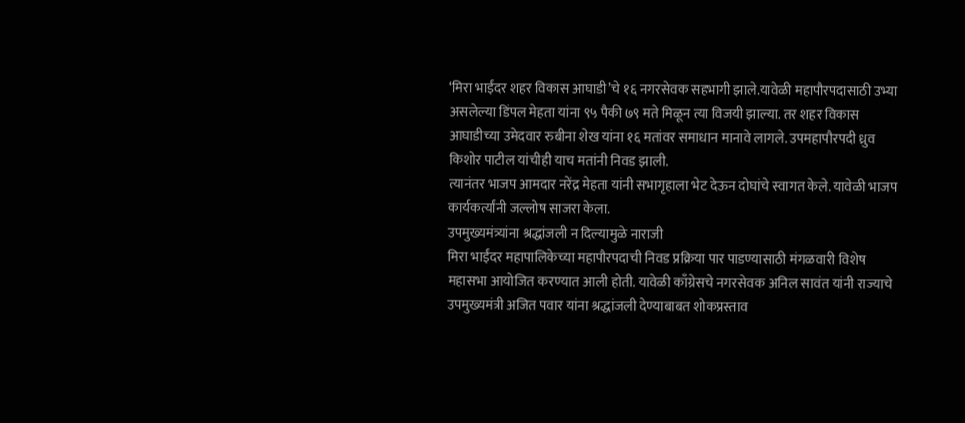‘मिरा भाईंदर शहर विकास आघाडी’चे १६ नगरसेवक सहभागी झाले.यावेळी महापौरपदासाठी उभ्या असलेल्या डिंपल मेहता यांना ९५ पैकी ७९ मते मिळून त्या विजयी झाल्या. तर शहर विकास आघाडीच्या उमेदवार रुबीना शेख यांना १६ मतांवर समाधान मानावे लागले. उपमहापौरपदी ध्रुव किशोर पाटील यांचीही याच मतांनी निवड झाली.
त्यानंतर भाजप आमदार नरेंद्र मेहता यांनी सभागृहाला भेट देऊन दोघांचे स्वागत केले. यावेळी भाजप कार्यकर्त्यांनी जल्लोष साजरा केला.
उपमुख्यमंत्र्यांना श्रद्धांजली न दिल्यामुळे नाराजी
मिरा भाईंदर महापालिकेच्या महापौरपदाची निवड प्रक्रिया पार पाडण्यासाठी मंगळवारी विशेष महासभा आयोजित करण्यात आली होती. यावेळी काँग्रेसचे नगरसेवक अनिल सावंत यांनी राज्याचे उपमुख्यमंत्री अजित पवार यांना श्रद्धांजली देण्याबाबत शोकप्रस्ताव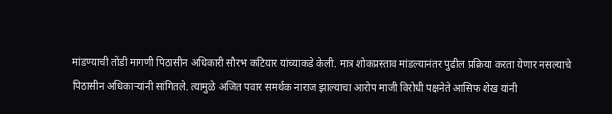मांडण्याची तोंडी मागणी पिठासीन अधिकारी सौरभ कटियार यांच्याकडे केली. मात्र शोकप्रस्ताव मांडल्यानंतर पुढील प्रक्रिया करता येणार नसल्याचे पिठासीन अधिकाऱ्यांनी सांगितले. त्यामुळे अजित पवार समर्थक नाराज झाल्याचा आरोप माजी विरोधी पक्षनेते आसिफ शेख यांनी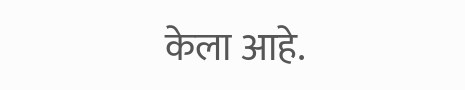केला आहे.